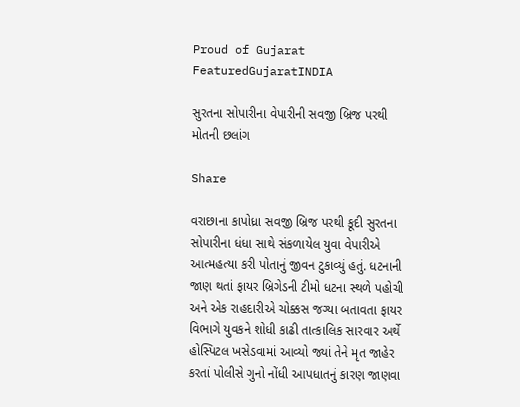Proud of Gujarat
FeaturedGujaratINDIA

સુરતના સોપારીના વેપારીની સવજી બ્રિજ પરથી મોતની છલાંગ

Share

વરાછાના કાપોધ્રા સવજી બ્રિજ પરથી કૂદી સુરતના સોપારીના ધંધા સાથે સંકળાયેલ યુવા વેપારીએ આત્મહત્યા કરી પોતાનું જીવન ટુકાવ્યું હતું. ધટનાની જાણ થતાં ફાયર બ્રિગેડની ટીમો ધટના સ્થળે પહોચી અને એક રાહદારીએ ચોક્કસ જગ્યા બતાવતા ફાયર વિભાગે યુવકને શોધી કાઢી તાત્કાલિક સારવાર અર્થે હોસ્પિટલ ખસેડવામાં આવ્યો જ્યાં તેને મૃત જાહેર કરતાં પોલીસે ગુનો નોંધી આપધાતનું કારણ જાણવા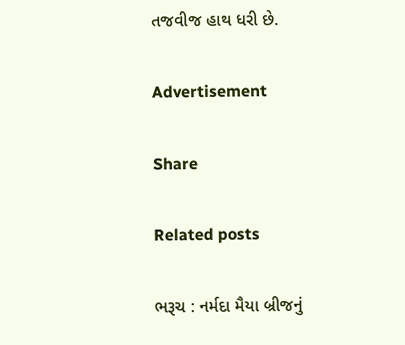તજવીજ હાથ ધરી છે.

Advertisement

Share

Related posts

ભરૂચ : નર્મદા મૈયા બ્રીજનું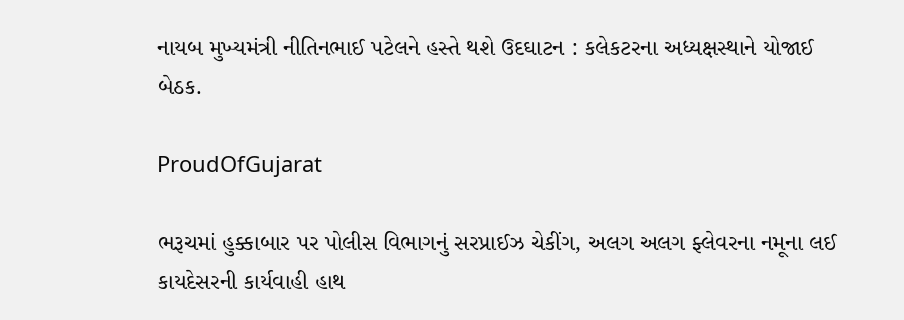નાયબ મુખ્યમંત્રી નીતિનભાઈ પટેલને હસ્તે થશે ઉદઘાટન : કલેકટરના અધ્યક્ષસ્થાને યોજાઈ બેઠક.

ProudOfGujarat

ભરૂચમાં હુક્કાબાર પર પોલીસ વિભાગનું સરપ્રાઈઝ ચેકીંગ, અલગ અલગ ફ્લેવરના નમૂના લઈ કાયદેસરની કાર્યવાહી હાથ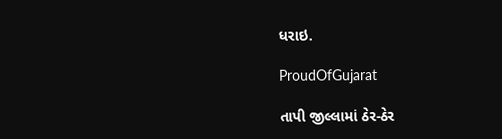ધરાઇ.

ProudOfGujarat

તાપી જીલ્લામાં ઠેર-ઠેર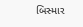બિસ્માર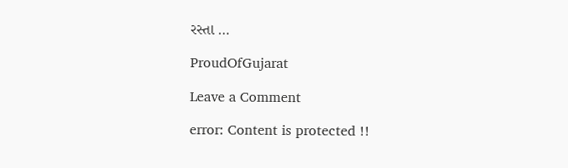રસ્તા …

ProudOfGujarat

Leave a Comment

error: Content is protected !!